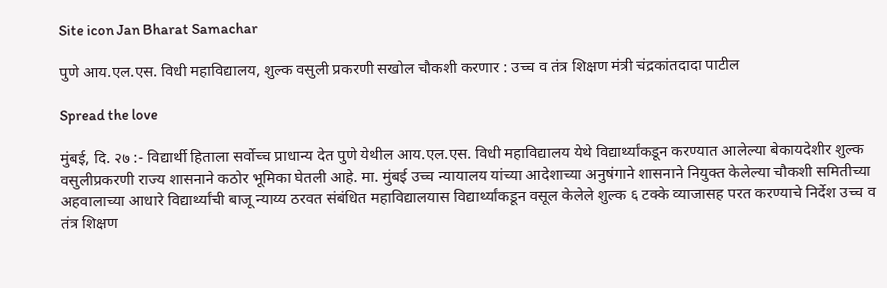Site icon Jan Bharat Samachar

पुणे आय.एल.एस. विधी महाविद्यालय, शुल्क वसुली प्रकरणी सखोल चौकशी करणार : उच्च व तंत्र शिक्षण मंत्री चंद्रकांतदादा पाटील

Spread the love

मुंबई, दि. २७ :- विद्यार्थी हिताला सर्वोच्च प्राधान्य देत पुणे येथील आय.एल.एस. विधी महाविद्यालय येथे विद्यार्थ्यांकडून करण्यात आलेल्या बेकायदेशीर शुल्क वसुलीप्रकरणी राज्य शासनाने कठोर भूमिका घेतली आहे. मा. मुंबई उच्च न्यायालय यांच्या आदेशाच्या अनुषंगाने शासनाने नियुक्त केलेल्या चौकशी समितीच्या अहवालाच्या आधारे विद्यार्थ्यांची बाजू न्याय्य ठरवत संबंधित महाविद्यालयास विद्यार्थ्यांकडून वसूल केलेले शुल्क ६ टक्के व्याजासह परत करण्याचे निर्देश उच्च व तंत्र शिक्षण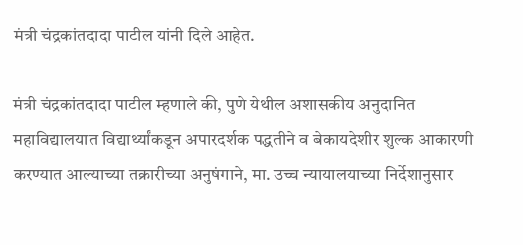मंत्री चंद्रकांतदादा पाटील यांनी दिले आहेत.

मंत्री चंद्रकांतदादा पाटील म्हणाले की, पुणे येथील अशासकीय अनुदानित महाविद्यालयात विद्यार्थ्यांकडून अपारदर्शक पद्धतीने व बेकायदेशीर शुल्क आकारणी करण्यात आल्याच्या तक्रारीच्या अनुषंगाने, मा. उच्च न्यायालयाच्या निर्देशानुसार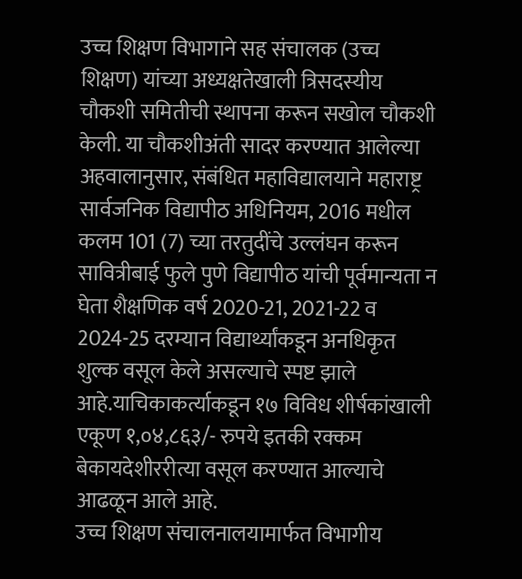उच्च शिक्षण विभागाने सह संचालक (उच्च शिक्षण) यांच्या अध्यक्षतेखाली त्रिसदस्यीय चौकशी समितीची स्थापना करून सखोल चौकशी केली. या चौकशीअंती सादर करण्यात आलेल्या अहवालानुसार, संबंधित महाविद्यालयाने महाराष्ट्र सार्वजनिक विद्यापीठ अधिनियम, 2016 मधील कलम 101 (7) च्या तरतुदींचे उल्लंघन करून सावित्रीबाई फुले पुणे विद्यापीठ यांची पूर्वमान्यता न घेता शैक्षणिक वर्ष 2020-21, 2021-22 व 2024-25 दरम्यान विद्यार्थ्यांकडून अनधिकृत शुल्क वसूल केले असल्याचे स्पष्ट झाले आहे.याचिकाकर्त्याकडून १७ विविध शीर्षकांखाली एकूण १,०४,८६३/- रुपये इतकी रक्कम बेकायदेशीररीत्या वसूल करण्यात आल्याचे आढळून आले आहे.
उच्च शिक्षण संचालनालयामार्फत विभागीय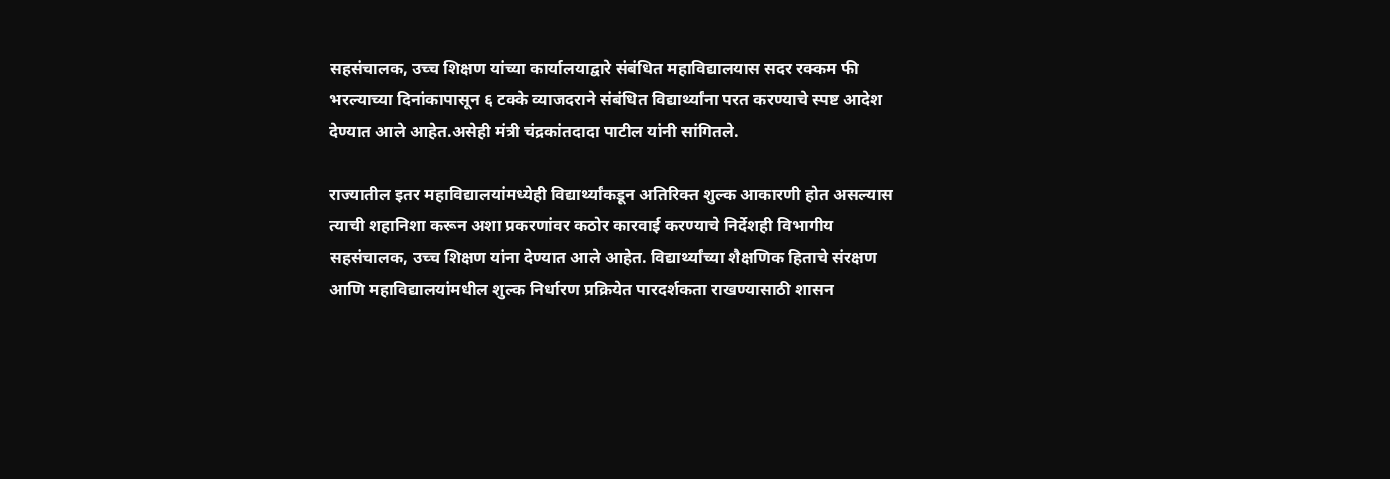सहसंचालक, उच्च शिक्षण यांच्या कार्यालयाद्वारे संबंधित महाविद्यालयास सदर रक्कम फी भरल्याच्या दिनांकापासून ६ टक्के व्याजदराने संबंधित विद्यार्थ्यांना परत करण्याचे स्पष्ट आदेश देण्यात आले आहेत.असेही मंत्री चंद्रकांतदादा पाटील यांनी सांगितले.

राज्यातील इतर महाविद्यालयांमध्येही विद्यार्थ्यांकडून अतिरिक्त शुल्क आकारणी होत असल्यास त्याची शहानिशा करून अशा प्रकरणांवर कठोर कारवाई करण्याचे निर्देशही विभागीय सहसंचालक, उच्च शिक्षण यांना देण्यात आले आहेत. विद्यार्थ्यांच्या शैक्षणिक हिताचे संरक्षण आणि महाविद्यालयांमधील शुल्क निर्धारण प्रक्रियेत पारदर्शकता राखण्यासाठी शासन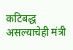कटिबद्ध असल्याचेही मंत्री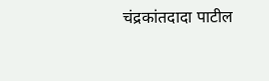चंद्रकांतदादा पाटील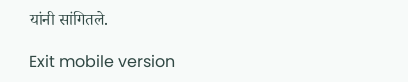यांनी सांगितले.

Exit mobile version